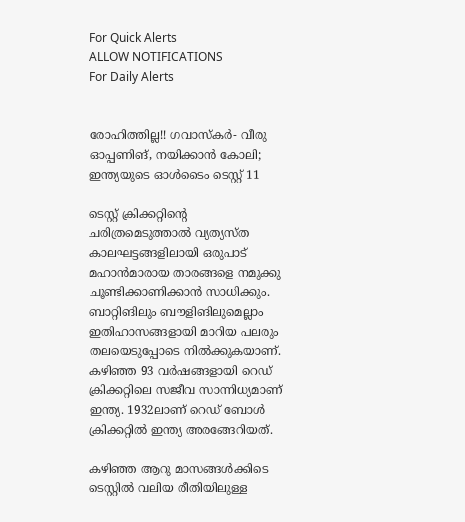For Quick Alerts
ALLOW NOTIFICATIONS
For Daily Alerts


രോഹിത്തില്ല!! ഗവാസ്‌കര്‍- വീരു ഓപ്പണിങ്, നയിക്കാന്‍ കോലി; ഇന്ത്യയുടെ ഓള്‍ടൈം ടെസ്റ്റ് 11

ടെസ്റ്റ് ക്രിക്കറ്റിന്റെ ചരിത്രമെടുത്താല്‍ വ്യത്യസ്ത കാലഘട്ടങ്ങളിലായി ഒരുപാട് മഹാന്‍മാരായ താരങ്ങളെ നമുക്കു ചൂണ്ടിക്കാണിക്കാന്‍ സാധിക്കും. ബാറ്റിങിലും ബൗളിങിലുമെല്ലാം ഇതിഹാസങ്ങളായി മാറിയ പലരും തലയെടുപ്പോടെ നില്‍ക്കുകയാണ്. കഴിഞ്ഞ 93 വര്‍ഷങ്ങളായി റെഡ് ക്രിക്കറ്റിലെ സജീവ സാന്നിധ്യമാണ് ഇന്ത്യ. 1932ലാണ് റെഡ് ബോള്‍ ക്രിക്കറ്റില്‍ ഇന്ത്യ അരങ്ങേറിയത്.

കഴിഞ്ഞ ആറു മാസങ്ങള്‍ക്കിടെ ടെസ്റ്റില്‍ വലിയ രീതിയിലുള്ള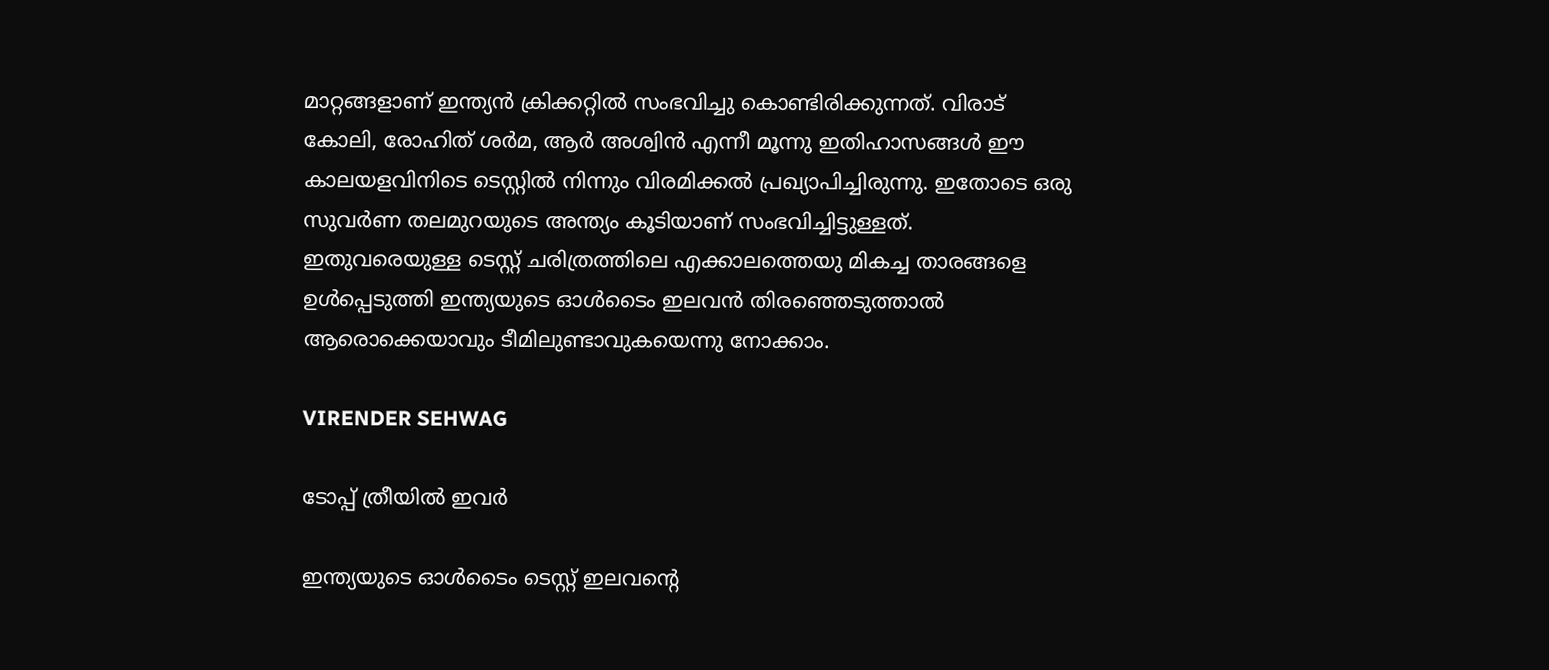മാറ്റങ്ങളാണ് ഇന്ത്യന്‍ ക്രിക്കറ്റില്‍ സംഭവിച്ചു കൊണ്ടിരിക്കുന്നത്. വിരാട് കോലി, രോഹിത് ശര്‍മ, ആര്‍ അശ്വിന്‍ എന്നീ മൂന്നു ഇതിഹാസങ്ങള്‍ ഈ കാലയളവിനിടെ ടെസ്റ്റില്‍ നിന്നും വിരമിക്കല്‍ പ്രഖ്യാപിച്ചിരുന്നു. ഇതോടെ ഒരു സുവര്‍ണ തലമുറയുടെ അന്ത്യം കൂടിയാണ് സംഭവിച്ചിട്ടുള്ളത്. ഇതുവരെയുള്ള ടെസ്റ്റ് ചരിത്രത്തിലെ എക്കാലത്തെയു മികച്ച താരങ്ങളെ ഉള്‍പ്പെടുത്തി ഇന്ത്യയുടെ ഓള്‍ടൈം ഇലവന്‍ തിരഞ്ഞെടുത്താല്‍ ആരൊക്കെയാവും ടീമിലുണ്ടാവുകയെന്നു നോക്കാം.

VIRENDER SEHWAG

ടോപ്പ് ത്രീയില്‍ ഇവര്‍

ഇന്ത്യയുടെ ഓള്‍ടൈം ടെസ്റ്റ് ഇലവന്റെ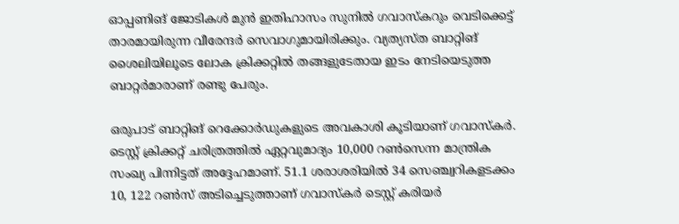ഓപ്പണിങ് ജോടികള്‍ മുന്‍ ഇതിഹാസം സുനില്‍ ഗവാസ്‌കറും വെടിക്കെട്ട് താരമായിരുന്ന വീരേന്ദര്‍ സെവാഗുമായിരിക്കും. വ്യത്യസ്ത ബാറ്റിങ് ശൈലിയിലൂടെ ലോക ക്രിക്കറ്റില്‍ തങ്ങളുടേതായ ഇടം നേടിയെടുത്ത ബാറ്റര്‍മാരാണ് രണ്ടു പേരും.

ഒരുപാട് ബാറ്റിങ് റെക്കോര്‍ഡുകളുടെ അവകാശി കൂടിയാണ് ഗവാസ്‌കര്‍. ടെസ്റ്റ് ക്രിക്കറ്റ് ചരിത്രത്തില്‍ ഏറ്റവുമാദ്യം 10,000 റണ്‍സെന്ന മാന്ത്രിക സംഖ്യ പിന്നിട്ടത് അദ്ദേഹമാണ്. 51.1 ശരാശരിയില്‍ 34 സെഞ്ച്വറികളടക്കം 10, 122 റണ്‍സ് അടിച്ചെടുത്താണ് ഗവാസ്‌കര്‍ ടെസ്റ്റ് കരിയര്‍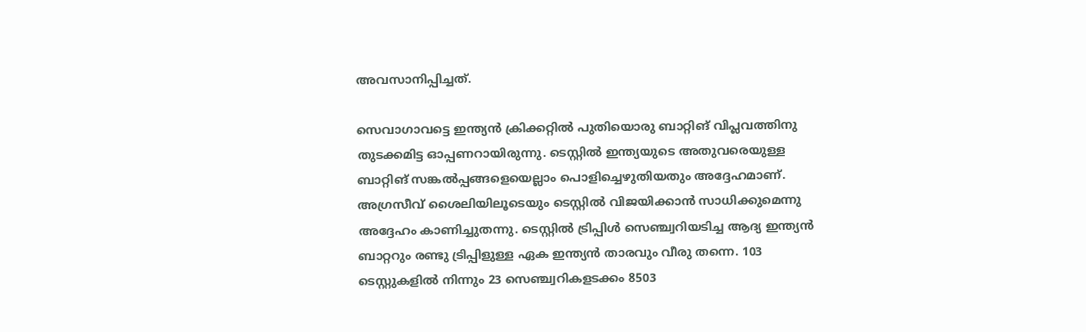അവസാനിപ്പിച്ചത്.

സെവാഗാവട്ടെ ഇന്ത്യന്‍ ക്രിക്കറ്റില്‍ പുതിയൊരു ബാറ്റിങ് വിപ്ലവത്തിനു തുടക്കമിട്ട ഓപ്പണറായിരുന്നു. ടെസ്റ്റില്‍ ഇന്ത്യയുടെ അതുവരെയുള്ള ബാറ്റിങ് സങ്കല്‍പ്പങ്ങളെയെല്ലാം പൊളിച്ചെഴുതിയതും അദ്ദേഹമാണ്. അഗ്രസീവ് ശൈലിയിലൂടെയും ടെസ്റ്റില്‍ വിജയിക്കാന്‍ സാധിക്കുമെന്നു അദ്ദേഹം കാണിച്ചുതന്നു. ടെസ്റ്റില്‍ ട്രിപ്പിള്‍ സെഞ്ച്വറിയടിച്ച ആദ്യ ഇന്ത്യന്‍ ബാറ്ററും രണ്ടു ട്രിപ്പിളുള്ള ഏക ഇന്ത്യന്‍ താരവും വീരു തന്നെ. 103 ടെസ്റ്റുകളില്‍ നിന്നും 23 സെഞ്ച്വറികളടക്കം 8503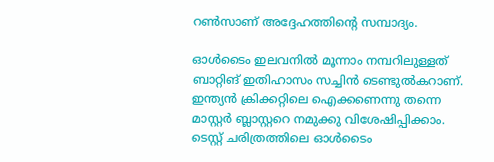റണ്‍സാണ് അദ്ദേഹത്തിന്റെ സമ്പാദ്യം.

ഓള്‍ടൈം ഇലവനില്‍ മൂന്നാം നമ്പറിലുള്ളത് ബാറ്റിങ് ഇതിഹാസം സച്ചിന്‍ ടെണ്ടുല്‍കറാണ്. ഇന്ത്യന്‍ ക്രിക്കറ്റിലെ ഐക്കണെന്നു തന്നെ മാസ്റ്റര്‍ ബ്ലാസ്റ്ററെ നമുക്കു വിശേഷിപ്പിക്കാം. ടെസ്റ്റ് ചരിത്രത്തിലെ ഓള്‍ടൈം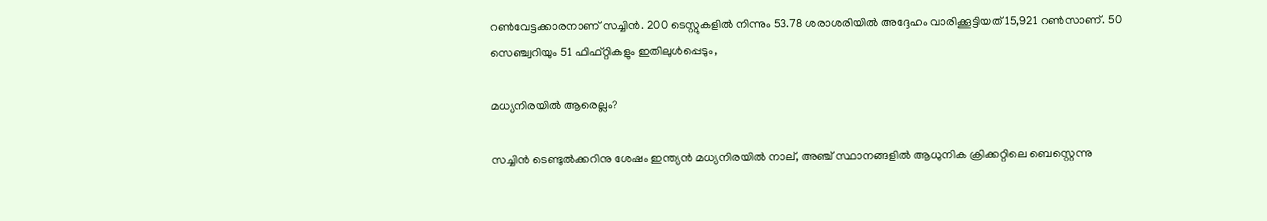റണ്‍വേട്ടക്കാരനാണ് സച്ചിന്‍. 200 ടെസ്റ്റുകളില്‍ നിന്നും 53.78 ശരാശരിയില്‍ അദ്ദേഹം വാരിക്കൂട്ടിയത് 15,921 റണ്‍സാണ്. 50 സെഞ്ച്വറിയും 51 ഫിഫ്റ്റികളും ഇതിലുള്‍പ്പെടും,

മധ്യനിരയില്‍ ആരെല്ലം?

സച്ചിന്‍ ടെണ്ടുല്‍ക്കറിനു ശേഷം ഇന്ത്യന്‍ മധ്യനിരയില്‍ നാല്, അഞ്ച് സ്ഥാനങ്ങളില്‍ ആധുനിക ക്രിക്കറ്റിലെ ബെസ്റ്റെന്നു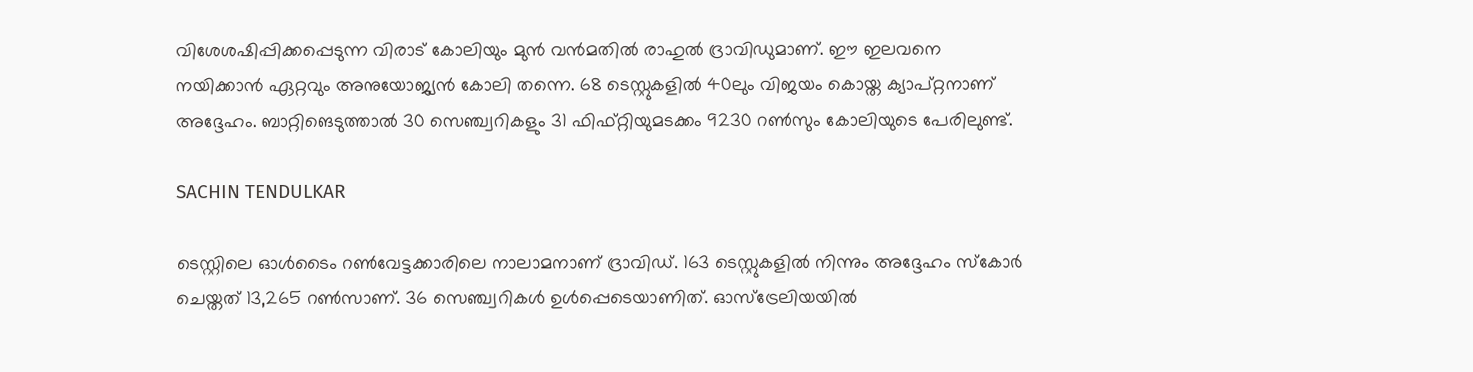വിശേശഷിപ്പിക്കപ്പെടുന്ന വിരാട് കോലിയും മുന്‍ വന്‍മതില്‍ രാഹുല്‍ ദ്രാവിഡുമാണ്. ഈ ഇലവനെ നയിക്കാന്‍ ഏറ്റവും അനുയോജ്യന്‍ കോലി തന്നെ. 68 ടെസ്റ്റുകളില്‍ 40ലും വിജയം കൊയ്ത ക്യാപ്റ്റനാണ് അദ്ദേഹം. ബാറ്റിങെടുത്താല്‍ 30 സെഞ്ച്വറികളും 31 ഫിഫ്റ്റിയുമടക്കം 9230 റണ്‍സും കോലിയുടെ പേരിലുണ്ട്.

SACHIN TENDULKAR

ടെസ്റ്റിലെ ഓള്‍ടൈം റണ്‍വേട്ടക്കാരിലെ നാലാമനാണ് ദ്രാവിഡ്. 163 ടെസ്റ്റുകളില്‍ നിന്നും അദ്ദേഹം സ്‌കോര്‍ ചെയ്തത് 13,265 റണ്‍സാണ്. 36 സെഞ്ച്വറികള്‍ ഉള്‍പ്പെടെയാണിത്. ഓസ്‌ട്രേലിയയില്‍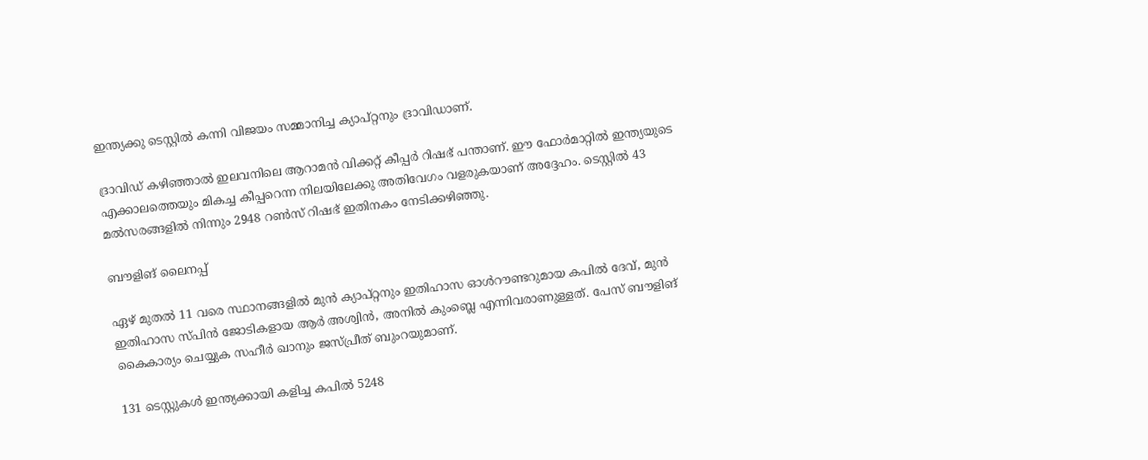ഇന്ത്യക്കു ടെസ്റ്റില്‍ കന്നി വിജയം സമ്മാനിച്ച ക്യാപ്റ്റനും ദ്രാവിഡാണ്.

ദ്രാവിഡ് കഴിഞ്ഞാല്‍ ഇലവനിലെ ആറാമന്‍ വിക്കറ്റ് കീപ്പര്‍ റിഷഭ് പന്താണ്. ഈ ഫോര്‍മാറ്റില്‍ ഇന്ത്യയുടെ എക്കാലത്തെയും മികച്ച കീപ്പറെന്ന നിലയിലേക്കു അതിവേഗം വളരുകയാണ് അദ്ദേഹം. ടെസ്റ്റില്‍ 43 മല്‍സരങ്ങളില്‍ നിന്നും 2948 റണ്‍സ് റിഷഭ് ഇതിനകം നേടിക്കഴിഞ്ഞു.

ബൗളിങ് ലൈനപ്പ്

ഏഴ് മുതല്‍ 11 വരെ സ്ഥാനങ്ങളില്‍ മുന്‍ ക്യാപ്റ്റനും ഇതിഹാസ ഓള്‍റൗണ്ടറുമായ കപില്‍ ദേവ്, മുന്‍ ഇതിഹാസ സ്പിന്‍ ജോടികളായ ആര്‍ അശ്വിന്‍, അനില്‍ കുംബ്ലെ എന്നിവരാണുള്ളത്. പേസ് ബൗളിങ് കൈകാര്യം ചെയ്യുക സഹീര്‍ ഖാനും ജസ്പ്രീത് ബുംറയുമാണ്.

131 ടെസ്റ്റുകള്‍ ഇന്ത്യക്കായി കളിച്ച കപില്‍ 5248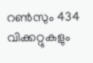റണ്‍സും 434 വിക്കറ്റുകളും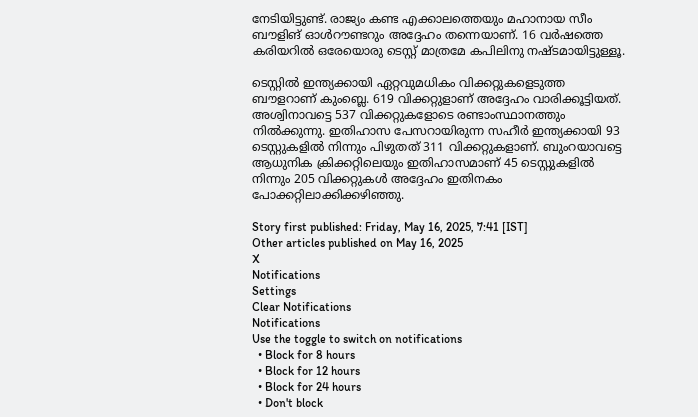നേടിയിട്ടുണ്ട്. രാജ്യം കണ്ട എക്കാലത്തെയും മഹാനായ സീം ബൗളിങ് ഓള്‍റൗണ്ടറും അദ്ദേഹം തന്നെയാണ്. 16 വര്‍ഷത്തെ കരിയറില്‍ ഒരേയൊരു ടെസ്റ്റ് മാത്രമേ കപിലിനു നഷ്ടമായിട്ടുള്ളൂ.

ടെസ്റ്റില്‍ ഇന്ത്യക്കായി ഏറ്റവുമധികം വിക്കറ്റുകളെടുത്ത ബൗളറാണ് കുംബ്ലെ. 619 വിക്കറ്റുളാണ് അദ്ദേഹം വാരിക്കൂട്ടിയത്. അശ്വിനാവട്ടെ 537 വിക്കറ്റുകളോടെ രണ്ടാംസ്ഥാനത്തും നില്‍ക്കുന്നു. ഇതിഹാസ പേസറായിരുന്ന സഹീര്‍ ഇന്ത്യക്കായി 93 ടെസ്റ്റുകളില്‍ നിന്നും പിഴുതത് 311 വിക്കറ്റുകളാണ്. ബുംറയാവട്ടെ ആധുനിക ക്രിക്കറ്റിലെയും ഇതിഹാസമാണ് 45 ടെസ്റ്റുകളില്‍ നിന്നും 205 വിക്കറ്റുകള്‍ അദ്ദേഹം ഇതിനകം പോക്കറ്റിലാക്കിക്കഴിഞ്ഞു.

Story first published: Friday, May 16, 2025, 7:41 [IST]
Other articles published on May 16, 2025
X
Notifications
Settings
Clear Notifications
Notifications
Use the toggle to switch on notifications
  • Block for 8 hours
  • Block for 12 hours
  • Block for 24 hours
  • Don't block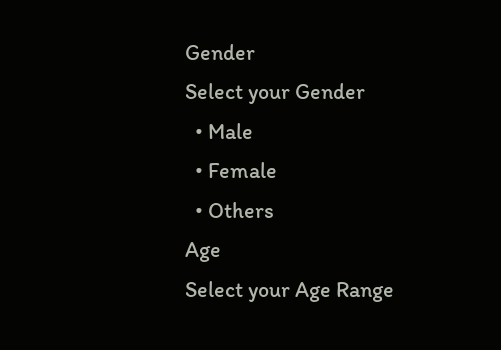Gender
Select your Gender
  • Male
  • Female
  • Others
Age
Select your Age Range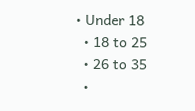• Under 18
  • 18 to 25
  • 26 to 35
  •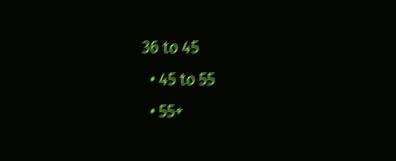36 to 45
  • 45 to 55
  • 55+